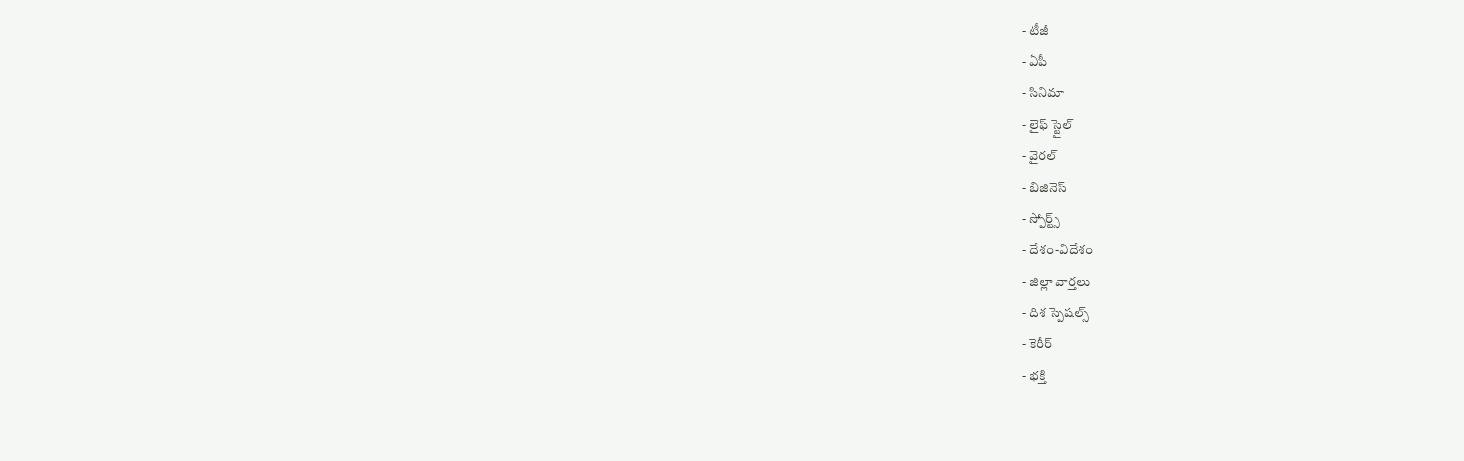- టీజీ
- ఏపీ
- సినిమా
- లైఫ్ స్టైల్
- వైరల్
- బిజినెస్
- స్పోర్ట్స్
- దేశం-విదేశం
- జిల్లా వార్తలు
- దిశ స్పెషల్స్
- కెరీర్
- భక్తి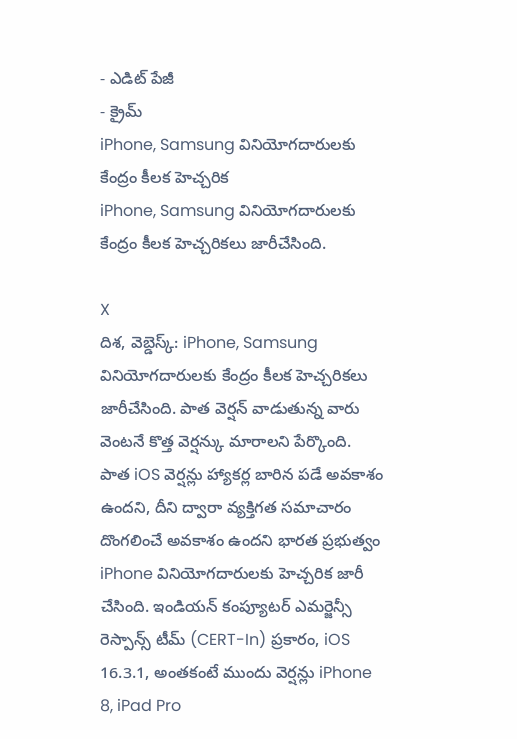- ఎడిట్ పేజీ
- క్రైమ్
iPhone, Samsung వినియోగదారులకు కేంద్రం కీలక హెచ్చరిక
iPhone, Samsung వినియోగదారులకు కేంద్రం కీలక హెచ్చరికలు జారీచేసింది.

X
దిశ, వెబ్డెస్క్: iPhone, Samsung వినియోగదారులకు కేంద్రం కీలక హెచ్చరికలు జారీచేసింది. పాత వెర్షన్ వాడుతున్న వారు వెంటనే కొత్త వెర్షన్కు మారాలని పేర్కొంది. పాత iOS వెర్షన్లు హ్యాకర్ల బారిన పడే అవకాశం ఉందని, దీని ద్వారా వ్యక్తిగత సమాచారం దొంగలించే అవకాశం ఉందని భారత ప్రభుత్వం iPhone వినియోగదారులకు హెచ్చరిక జారీ చేసింది. ఇండియన్ కంప్యూటర్ ఎమర్జెన్సీ రెస్పాన్స్ టీమ్ (CERT-In) ప్రకారం, iOS 16.3.1, అంతకంటే ముందు వెర్షన్లు iPhone 8, iPad Pro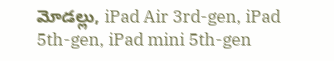మోడల్లు, iPad Air 3rd-gen, iPad 5th-gen, iPad mini 5th-gen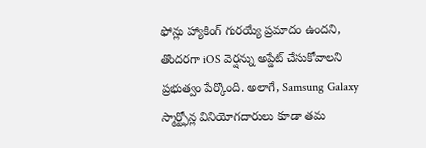ఫోన్లు హ్యాకింగ్ గురయ్యే ప్రమాదం ఉందని, తొందరగా iOS వెర్షన్ను అప్డేట్ చేసుకోవాలని ప్రభుత్వం పేర్కొంది. అలాగే, Samsung Galaxy స్మార్ట్ఫోన్ల వినియోగదారులు కూడా తమ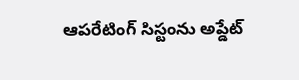ఆపరేటింగ్ సిస్టంను అప్డేట్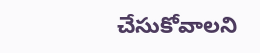చేసుకోవాలని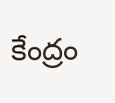కేంద్రం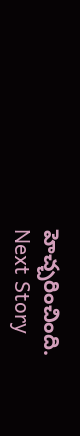హెచ్చరించింది.
Next Story